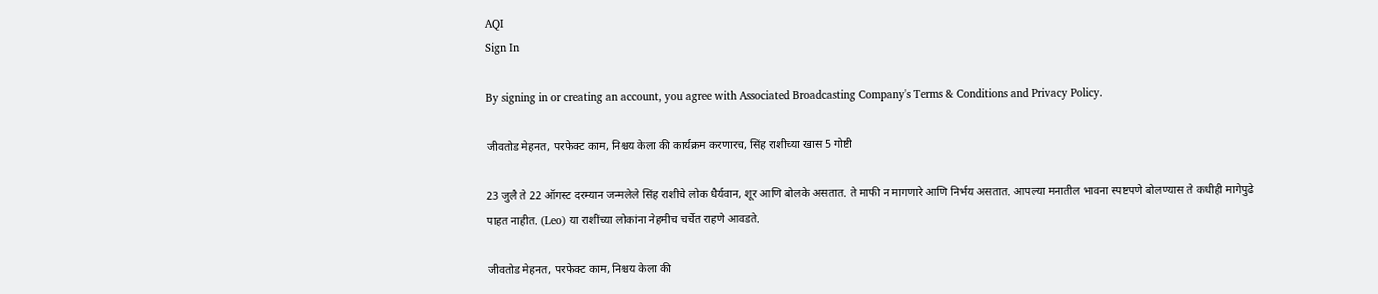AQI
Sign In

By signing in or creating an account, you agree with Associated Broadcasting Company's Terms & Conditions and Privacy Policy.

जीवतोड मेहनत, परफेक्ट काम, निश्चय केला की कार्यक्रम करणारच, सिंह राशीच्या खास 5 गोष्टी

23 जुलै ते 22 ऑगस्ट दरम्यान जन्मलेले सिंह राशीचे लोक धैर्यवान, शूर आणि बोलके असतात. ते माफी न मागणारे आणि निर्भय असतात. आपल्या मनातील भावना स्पष्टपणे बोलण्यास ते कधीही मागेपुढे पाहत नाहीत. (Leo) या राशींच्या लोकांना नेहमीच चर्चेत राहणे आवडते.

जीवतोड मेहनत, परफेक्ट काम, निश्चय केला की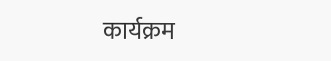कार्यक्रम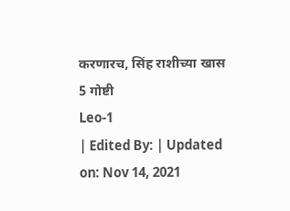करणारच, सिंह राशीच्या खास 5 गोष्टी
Leo-1
| Edited By: | Updated on: Nov 14, 2021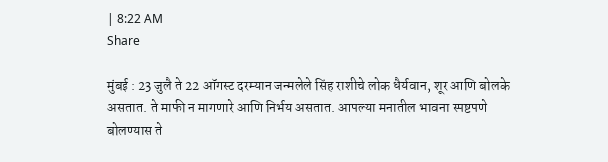| 8:22 AM
Share

मुंबई : 23 जुलै ते 22 ऑगस्ट दरम्यान जन्मलेले सिंह राशीचे लोक धैर्यवान, शूर आणि बोलके असतात. ते माफी न मागणारे आणि निर्भय असतात. आपल्या मनातील भावना स्पष्टपणे बोलण्यास ते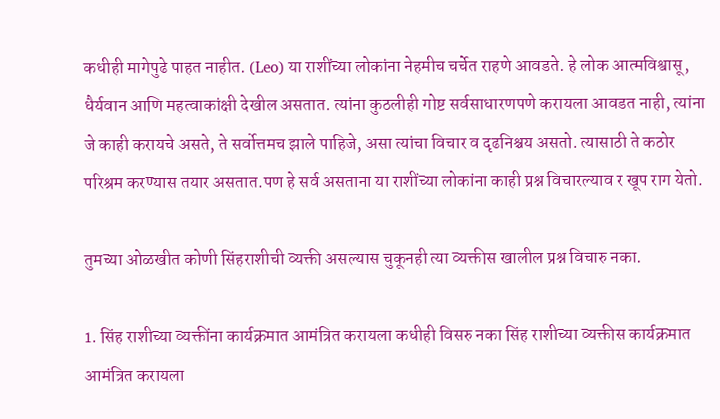कधीही मागेपुढे पाहत नाहीत. (Leo) या राशींच्या लोकांना नेहमीच चर्चेत राहणे आवडते. हे लोक आत्मविश्वासू, धैर्यवान आणि महत्वाकांक्षी देखील असतात. त्यांना कुठलीही गोष्ट सर्वसाधारणपणे करायला आवडत नाही, त्यांना जे काही करायचे असते, ते सर्वोत्तमच झाले पाहिजे, असा त्यांचा विचार व दृढनिश्चय असतो. त्यासाठी ते कठोर परिश्रम करण्यास तयार असतात.पण हे सर्व असताना या राशींच्या लोकांना काही प्रश्न विचारल्याव र खूप राग येतो.

तुमच्या ओळखीत कोणी सिंहराशीची व्यक्ती असल्यास चुकूनही त्या व्यक्तीस खालील प्रश्न विचारु नका.

1. सिंह राशीच्या व्यक्तींना कार्यक्रमात आमंत्रित करायला कधीही विसरु नका सिंह राशीच्या व्यक्तीस कार्यक्रमात आमंत्रित करायला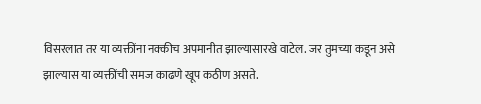विसरलात तर या व्यक्तींना नक्कीच अपमानीत झाल्यासारखे वाटेल. जर तुमच्या कडून असे झाल्यास या व्यक्तींची समज काढणे खूप कठीण असते.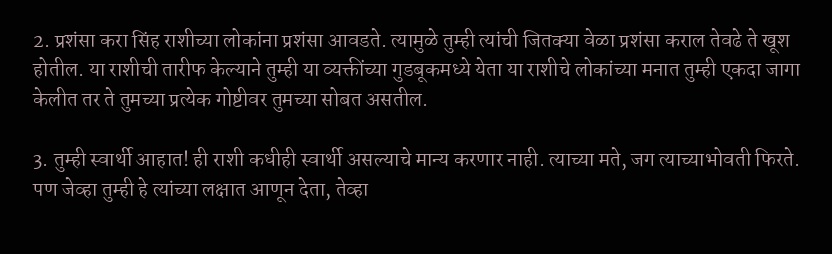2. प्रशंसा करा सिंह राशीच्या लोकांना प्रशंसा आवडते. त्यामुळे तुम्ही त्यांची जितक्या वेळा प्रशंसा कराल तेवढे ते खूश होतील. या राशीची तारीफ केल्याने तुम्ही या व्यक्तींच्या गुडबूकमध्ये येता या राशीचे लोकांच्या मनात तुम्ही एकदा जागा केलीत तर ते तुमच्या प्रत्येक गोष्टीवर तुमच्या सोबत असतील.

3. तुम्ही स्वार्थी आहात! ही राशी कधीही स्वार्थी असल्याचे मान्य करणार नाही. त्याच्या मते, जग त्याच्याभोवती फिरते. पण जेव्हा तुम्ही हे त्यांच्या लक्षात आणून देता, तेव्हा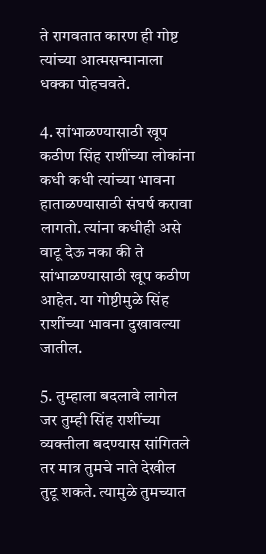ते रागवतात कारण ही गोष्ट त्यांच्या आत्मसन्मानाला धक्का पोहचवते.

4. सांभाळण्यासाठी खूप कठीण सिंह राशींच्या लोकांना कधी कधी त्यांच्या भावना हाताळण्यासाठी संघर्ष करावा लागतो. त्यांना कधीही असे वाटू देऊ नका की ते सांभाळण्यासाठी खूप कठीण आहेत. या गोष्टीमुळे सिंह राशींच्या भावना दुखावल्या जातील.

5. तुम्हाला बदलावे लागेल जर तुम्ही सिंह राशींच्या व्यक्तीला बदण्यास सांगितले तर मात्र तुमचे नाते देखील तुटू शकते. त्यामुळे तुमच्यात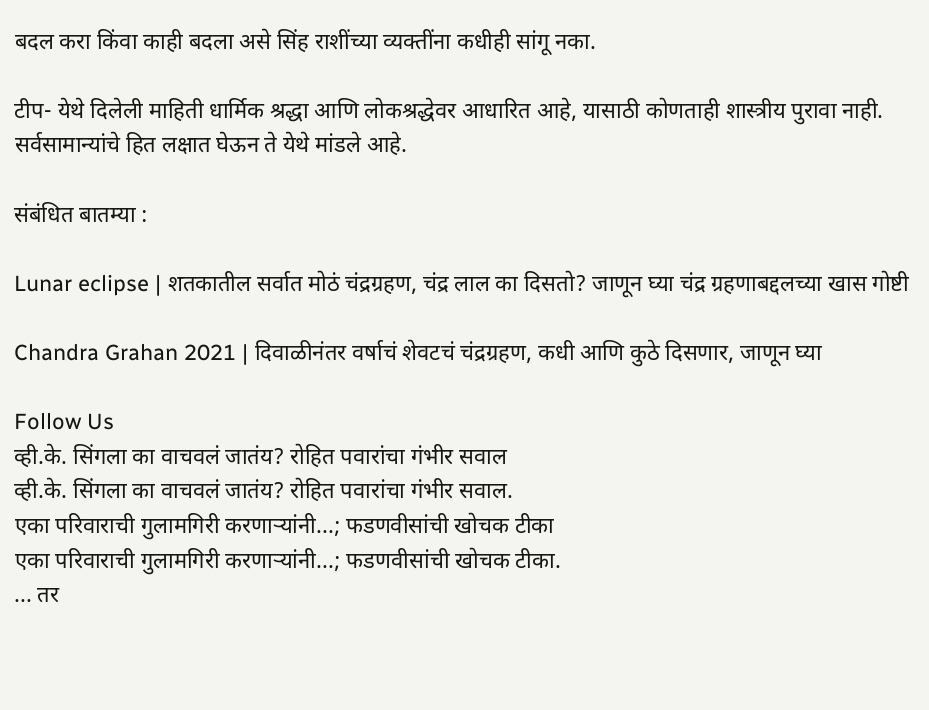बदल करा किंवा काही बदला असे सिंह राशींच्या व्यक्तींना कधीही सांगू नका.

टीप- येथे दिलेली माहिती धार्मिक श्रद्धा आणि लोकश्रद्धेवर आधारित आहे, यासाठी कोणताही शास्त्रीय पुरावा नाही. सर्वसामान्यांचे हित लक्षात घेऊन ते येथे मांडले आहे.

संबंधित बातम्या :

Lunar eclipse | शतकातील सर्वात मोठं चंद्रग्रहण, चंद्र लाल का दिसतो? जाणून घ्या चंद्र ग्रहणाबद्दलच्या खास गोष्टी

Chandra Grahan 2021 | दिवाळीनंतर वर्षाचं शेवटचं चंद्रग्रहण, कधी आणि कुठे दिसणार, जाणून घ्या

Follow Us
व्ही.के. सिंगला का वाचवलं जातंय? रोहित पवारांचा गंभीर सवाल
व्ही.के. सिंगला का वाचवलं जातंय? रोहित पवारांचा गंभीर सवाल.
एका परिवाराची गुलामगिरी करणाऱ्यांनी...; फडणवीसांची खोचक टीका
एका परिवाराची गुलामगिरी करणाऱ्यांनी...; फडणवीसांची खोचक टीका.
... तर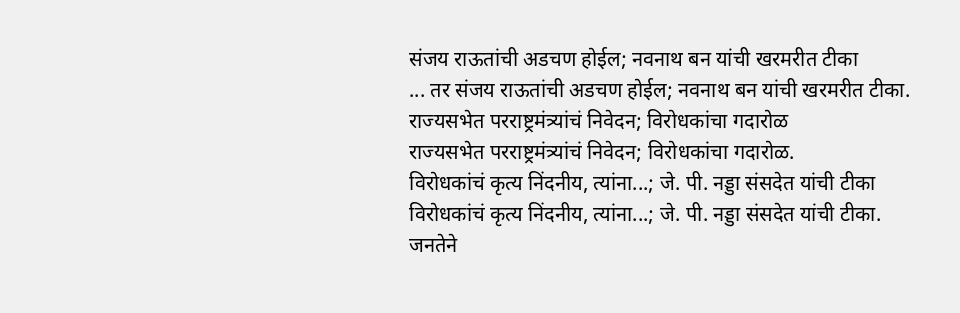संजय राऊतांची अडचण होईल; नवनाथ बन यांची खरमरीत टीका
... तर संजय राऊतांची अडचण होईल; नवनाथ बन यांची खरमरीत टीका.
राज्यसभेत परराष्ट्रमंत्र्यांचं निवेदन; विरोधकांचा गदारोळ
राज्यसभेत परराष्ट्रमंत्र्यांचं निवेदन; विरोधकांचा गदारोळ.
विरोधकांचं कृत्य निंदनीय, त्यांना...; जे. पी. नड्डा संसदेत यांची टीका
विरोधकांचं कृत्य निंदनीय, त्यांना...; जे. पी. नड्डा संसदेत यांची टीका.
जनतेने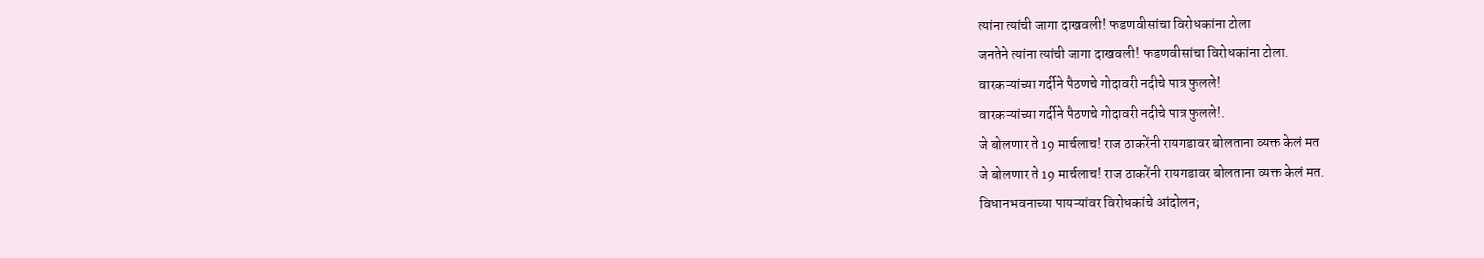त्यांना त्यांची जागा दाखवली! फडणवीसांचा विरोधकांना टोला
जनतेने त्यांना त्यांची जागा दाखवली! फडणवीसांचा विरोधकांना टोला.
वारकऱ्यांच्या गर्दीने पैठणचे गोदावरी नदीचे पात्र फुलले!
वारकऱ्यांच्या गर्दीने पैठणचे गोदावरी नदीचे पात्र फुलले!.
जे बोलणार ते 19 मार्चलाच! राज ठाकरेंनी रायगडावर बोलताना व्यक्त केलं मत
जे बोलणार ते 19 मार्चलाच! राज ठाकरेंनी रायगडावर बोलताना व्यक्त केलं मत.
विधानभवनाच्या पायऱ्यांवर विरोधकांचे आंदोलन;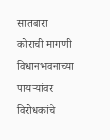सातबारा कोराची मागणी
विधानभवनाच्या पायऱ्यांवर विरोधकांचे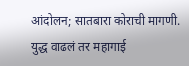आंदोलन; सातबारा कोराची मागणी.
युद्ध वाढलं तर महागाई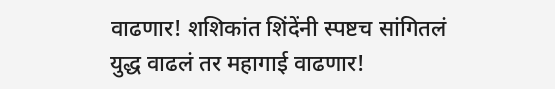वाढणार! शशिकांत शिंदेंनी स्पष्टच सांगितलं
युद्ध वाढलं तर महागाई वाढणार!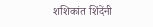शशिकांत शिंदेंनी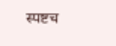स्पष्टच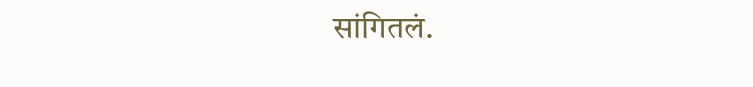सांगितलं.